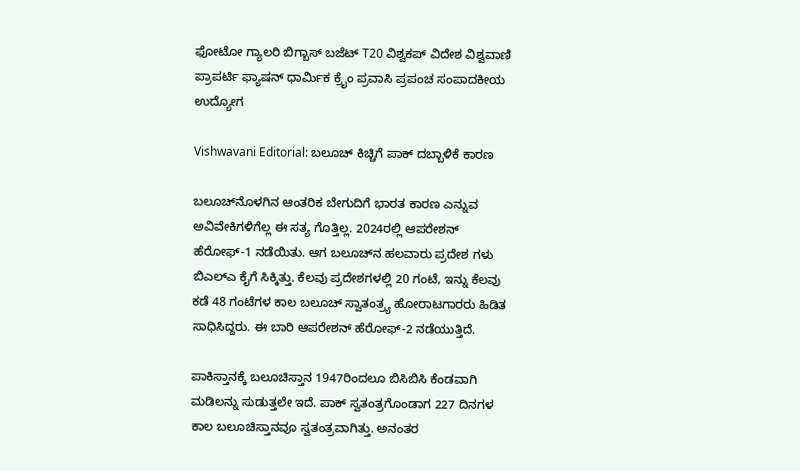ಫೋಟೋ ಗ್ಯಾಲರಿ ಬಿಗ್ಬಾಸ್ ಬಜೆಟ್ T20 ವಿಶ್ವಕಪ್ ವಿದೇಶ ವಿಶ್ವವಾಣಿ ಪ್ರಾಪರ್ಟಿ ಫ್ಯಾಷನ್ ಧಾರ್ಮಿಕ ಕ್ರೈಂ ಪ್ರವಾಸಿ ಪ್ರಪಂಚ ಸಂಪಾದಕೀಯ ಉದ್ಯೋಗ

Vishwavani Editorial: ಬಲೂಚ್ ಕಿಚ್ಚಿಗೆ ಪಾಕ್ ದಬ್ಬಾಳಿಕೆ ಕಾರಣ

ಬಲೂಚ್‌ನೊಳಗಿನ ಆಂತರಿಕ ಬೇಗುದಿಗೆ ಭಾರತ ಕಾರಣ ಎನ್ನುವ ಅವಿವೇಕಿಗಳಿಗೆಲ್ಲ ಈ ಸತ್ಯ ಗೊತ್ತಿಲ್ಲ. 2024ರಲ್ಲಿ ಆಪರೇಶನ್ ಹೆರೋಫ್-1 ನಡೆಯಿತು. ಆಗ ಬಲೂಚ್‌ನ ಹಲವಾರು ಪ್ರದೇಶ ಗಳು ಬಿಎಲ್‌ಎ ಕೈಗೆ ಸಿಕ್ಕಿತ್ತು. ಕೆಲವು ಪ್ರದೇಶಗಳಲ್ಲಿ 20 ಗಂಟೆ, ಇನ್ನು ಕೆಲವು ಕಡೆ 48 ಗಂಟೆಗಳ ಕಾಲ ಬಲೂಚ್ ಸ್ವಾತಂತ್ರ್ಯ ಹೋರಾಟಗಾರರು ಹಿಡಿತ ಸಾಧಿಸಿದ್ದರು. ಈ ಬಾರಿ ಆಪರೇಶನ್ ಹೆರೋಫ್-2 ನಡೆಯುತ್ತಿದೆ.

ಪಾಕಿಸ್ತಾನಕ್ಕೆ ಬಲೂಚಿಸ್ತಾನ 1947ರಿಂದಲೂ ಬಿಸಿಬಿಸಿ ಕೆಂಡವಾಗಿ ಮಡಿಲನ್ನು ಸುಡುತ್ತಲೇ ಇದೆ. ಪಾಕ್ ಸ್ವತಂತ್ರಗೊಂಡಾಗ 227 ದಿನಗಳ ಕಾಲ ಬಲೂಚಿಸ್ತಾನವೂ ಸ್ವತಂತ್ರವಾಗಿತ್ತು. ಅನಂತರ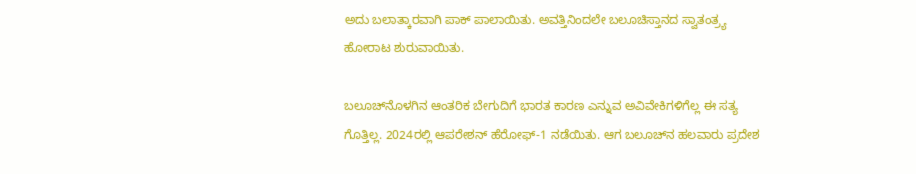ಅದು ಬಲಾತ್ಕಾರವಾಗಿ ಪಾಕ್ ಪಾಲಾಯಿತು. ಅವತ್ತಿನಿಂದಲೇ ಬಲೂಚಿಸ್ತಾನದ ಸ್ವಾತಂತ್ರ್ಯ ಹೋರಾಟ ಶುರುವಾಯಿತು.

ಬಲೂಚ್‌ನೊಳಗಿನ ಆಂತರಿಕ ಬೇಗುದಿಗೆ ಭಾರತ ಕಾರಣ ಎನ್ನುವ ಅವಿವೇಕಿಗಳಿಗೆಲ್ಲ ಈ ಸತ್ಯ ಗೊತ್ತಿಲ್ಲ. 2024ರಲ್ಲಿ ಆಪರೇಶನ್ ಹೆರೋಫ್-1 ನಡೆಯಿತು. ಆಗ ಬಲೂಚ್‌ನ ಹಲವಾರು ಪ್ರದೇಶ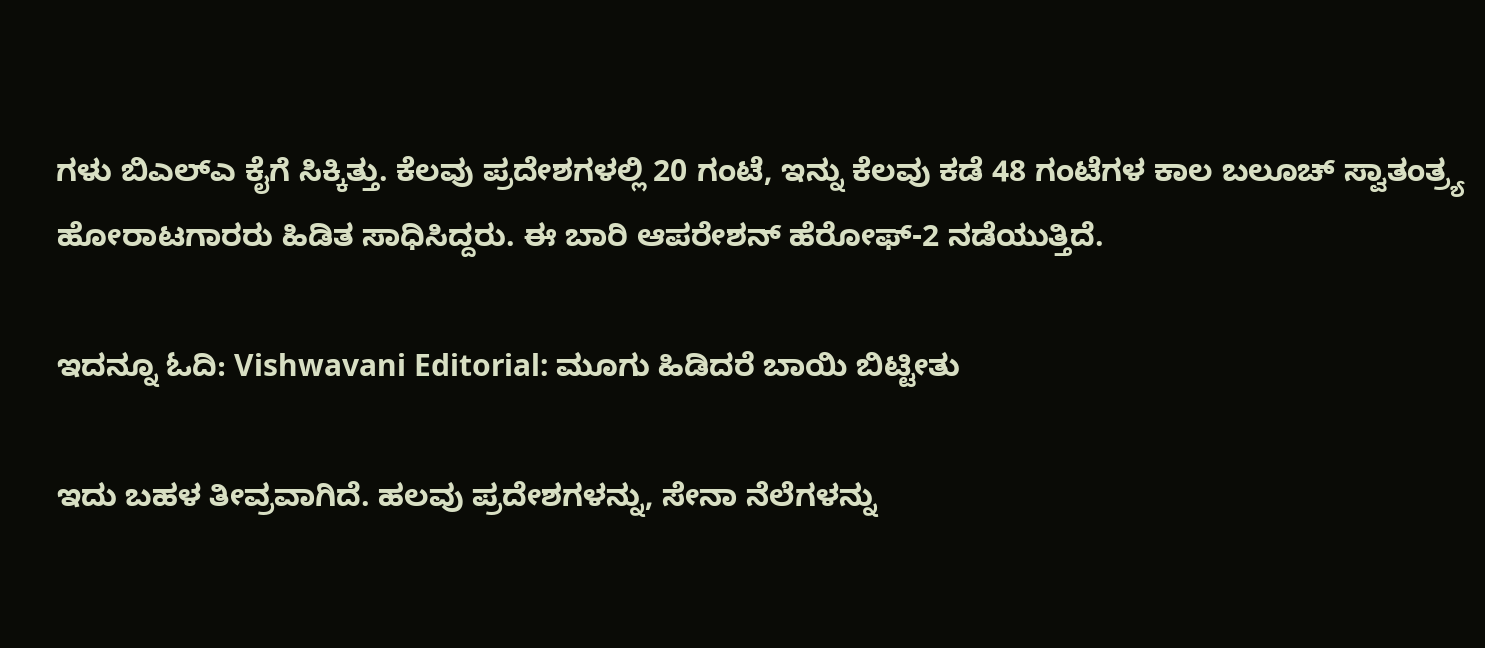ಗಳು ಬಿಎಲ್‌ಎ ಕೈಗೆ ಸಿಕ್ಕಿತ್ತು. ಕೆಲವು ಪ್ರದೇಶಗಳಲ್ಲಿ 20 ಗಂಟೆ, ಇನ್ನು ಕೆಲವು ಕಡೆ 48 ಗಂಟೆಗಳ ಕಾಲ ಬಲೂಚ್ ಸ್ವಾತಂತ್ರ್ಯ ಹೋರಾಟಗಾರರು ಹಿಡಿತ ಸಾಧಿಸಿದ್ದರು. ಈ ಬಾರಿ ಆಪರೇಶನ್ ಹೆರೋಫ್-2 ನಡೆಯುತ್ತಿದೆ.

ಇದನ್ನೂ ಓದಿ: Vishwavani Editorial: ಮೂಗು ಹಿಡಿದರೆ ಬಾಯಿ ಬಿಟ್ಟೀತು

ಇದು ಬಹಳ ತೀವ್ರವಾಗಿದೆ. ಹಲವು ಪ್ರದೇಶಗಳನ್ನು, ಸೇನಾ ನೆಲೆಗಳನ್ನು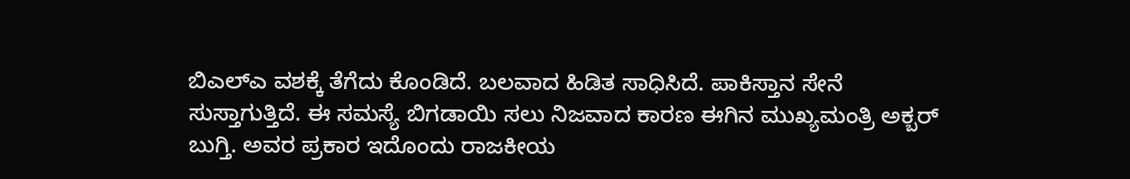ಬಿಎಲ್‌ಎ ವಶಕ್ಕೆ ತೆಗೆದು ಕೊಂಡಿದೆ. ಬಲವಾದ ಹಿಡಿತ ಸಾಧಿಸಿದೆ. ಪಾಕಿಸ್ತಾನ ಸೇನೆ ಸುಸ್ತಾಗುತ್ತಿದೆ. ಈ ಸಮಸ್ಯೆ ಬಿಗಡಾಯಿ ಸಲು ನಿಜವಾದ ಕಾರಣ ಈಗಿನ ಮುಖ್ಯಮಂತ್ರಿ ಅಕ್ಬರ್ ಬುಗ್ತಿ. ಅವರ ಪ್ರಕಾರ ಇದೊಂದು ರಾಜಕೀಯ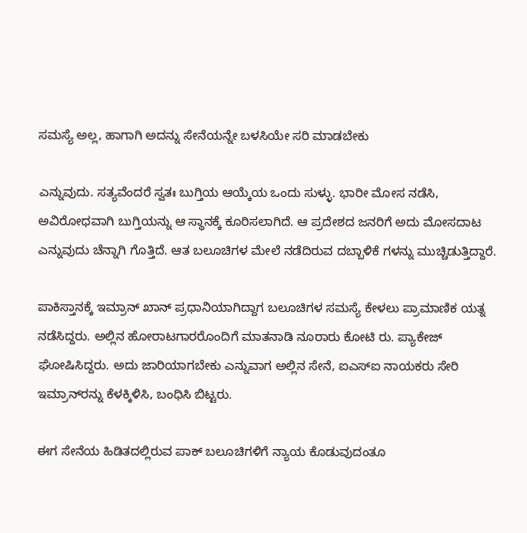ಸಮಸ್ಯೆ ಅಲ್ಲ, ಹಾಗಾಗಿ ಅದನ್ನು ಸೇನೆಯನ್ನೇ ಬಳಸಿಯೇ ಸರಿ ಮಾಡಬೇಕು

ಎನ್ನುವುದು. ಸತ್ಯವೆಂದರೆ ಸ್ವತಃ ಬುಗ್ತಿಯ ಆಯ್ಕೆಯ ಒಂದು ಸುಳ್ಳು. ಭಾರೀ ಮೋಸ ನಡೆಸಿ, ಅವಿರೋಧವಾಗಿ ಬುಗ್ತಿಯನ್ನು ಆ ಸ್ಥಾನಕ್ಕೆ ಕೂರಿಸಲಾಗಿದೆ. ಆ ಪ್ರದೇಶದ ಜನರಿಗೆ ಅದು ಮೋಸದಾಟ ಎನ್ನುವುದು ಚೆನ್ನಾಗಿ ಗೊತ್ತಿದೆ. ಆತ ಬಲೂಚಿಗಳ ಮೇಲೆ ನಡೆದಿರುವ ದಬ್ಬಾಳಿಕೆ ಗಳನ್ನು ಮುಚ್ಚಿಡುತ್ತಿದ್ದಾರೆ.

ಪಾಕಿಸ್ತಾನಕ್ಕೆ ಇಮ್ರಾನ್ ಖಾನ್ ಪ್ರಧಾನಿಯಾಗಿದ್ದಾಗ ಬಲೂಚಿಗಳ ಸಮಸ್ಯೆ ಕೇಳಲು ಪ್ರಾಮಾಣಿಕ ಯತ್ನ ನಡೆಸಿದ್ದರು. ಅಲ್ಲಿನ ಹೋರಾಟಗಾರರೊಂದಿಗೆ ಮಾತನಾಡಿ ನೂರಾರು ಕೋಟಿ ರು. ಪ್ಯಾಕೇಜ್ ಘೋಷಿಸಿದ್ದರು. ಅದು ಜಾರಿಯಾಗಬೇಕು ಎನ್ನುವಾಗ ಅಲ್ಲಿನ ಸೇನೆ, ಐಎಸ್‌ಐ ನಾಯಕರು ಸೇರಿ ಇಮ್ರಾನ್‌ರನ್ನು ಕೆಳಕ್ಕಿಳಿಸಿ, ಬಂಧಿಸಿ ಬಿಟ್ಟರು.

ಈಗ ಸೇನೆಯ ಹಿಡಿತದಲ್ಲಿರುವ ಪಾಕ್ ಬಲೂಚಿಗಳಿಗೆ ನ್ಯಾಯ ಕೊಡುವುದಂತೂ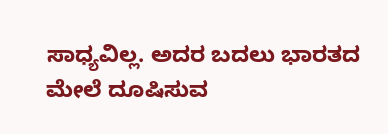ಸಾಧ್ಯವಿಲ್ಲ. ಅದರ ಬದಲು ಭಾರತದ ಮೇಲೆ ದೂಷಿಸುವ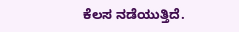ಕೆಲಸ ನಡೆಯುತ್ತಿದೆ.